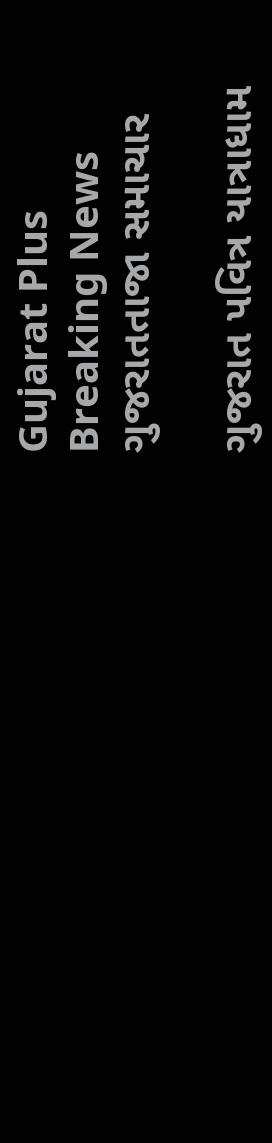Gujarat Plus
Breaking News
ગુજરાતતાજા સમાચાર

ગુજરાત પવિત્ર યાત્રાધામ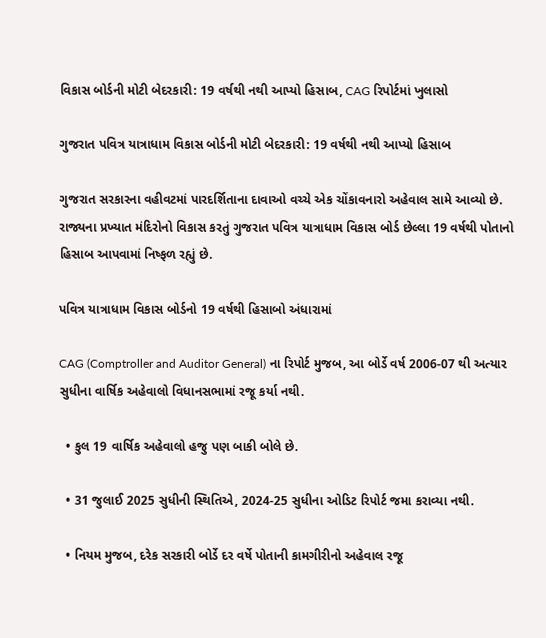વિકાસ બોર્ડની મોટી બેદરકારી: 19 વર્ષથી નથી આપ્યો હિસાબ, CAG રિપોર્ટમાં ખુલાસો

ગુજરાત પવિત્ર યાત્રાધામ વિકાસ બોર્ડની મોટી બેદરકારી: 19 વર્ષથી નથી આપ્યો હિસાબ

ગુજરાત સરકારના વહીવટમાં પારદર્શિતાના દાવાઓ વચ્ચે એક ચોંકાવનારો અહેવાલ સામે આવ્યો છે. રાજ્યના પ્રખ્યાત મંદિરોનો વિકાસ કરતું ગુજરાત પવિત્ર યાત્રાધામ વિકાસ બોર્ડ છેલ્લા 19 વર્ષથી પોતાનો હિસાબ આપવામાં નિષ્ફળ રહ્યું છે.

પવિત્ર યાત્રાધામ વિકાસ બોર્ડનો 19 વર્ષથી હિસાબો અંધારામાં

CAG (Comptroller and Auditor General) ના રિપોર્ટ મુજબ, આ બોર્ડે વર્ષ 2006-07 થી અત્યાર સુધીના વાર્ષિક અહેવાલો વિધાનસભામાં રજૂ કર્યા નથી.

  • કુલ 19 વાર્ષિક અહેવાલો હજુ પણ બાકી બોલે છે.

  • 31 જુલાઈ 2025 સુધીની સ્થિતિએ, 2024-25 સુધીના ઓડિટ રિપોર્ટ જમા કરાવ્યા નથી.

  • નિયમ મુજબ, દરેક સરકારી બોર્ડે દર વર્ષે પોતાની કામગીરીનો અહેવાલ રજૂ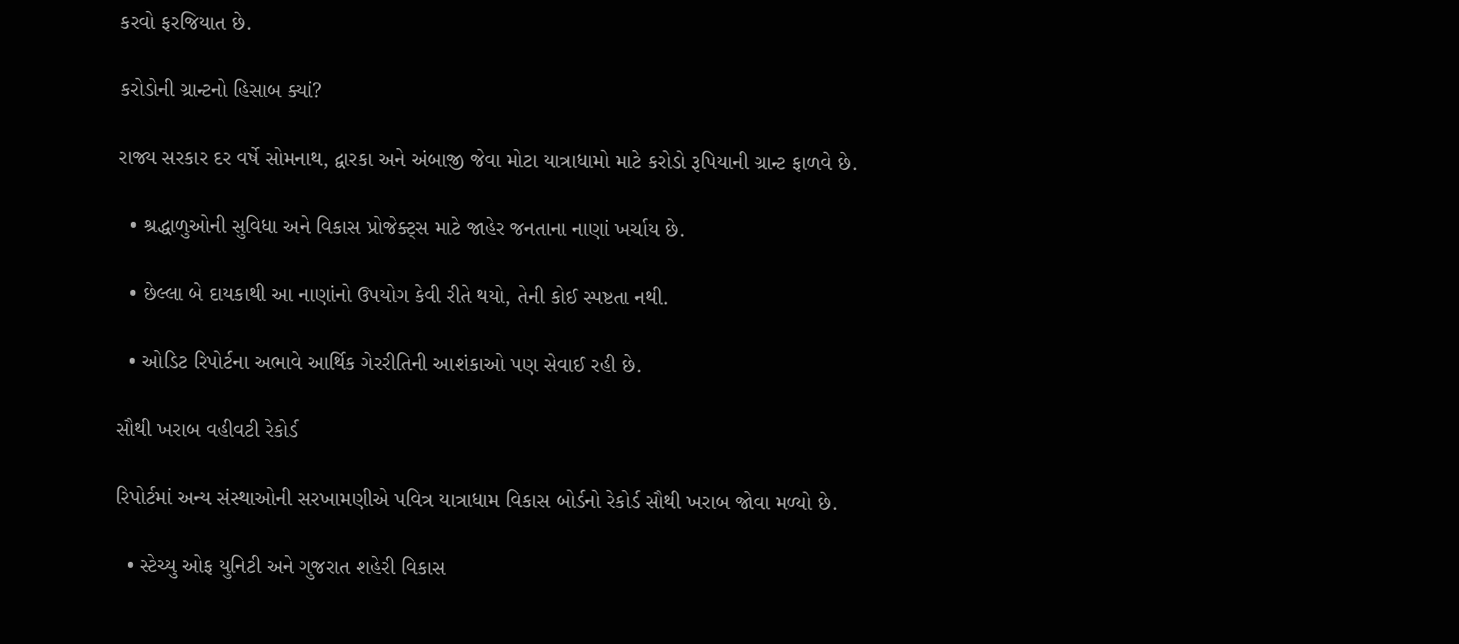કરવો ફરજિયાત છે.

કરોડોની ગ્રાન્ટનો હિસાબ ક્યાં?

રાજ્ય સરકાર દર વર્ષે સોમનાથ, દ્વારકા અને અંબાજી જેવા મોટા યાત્રાધામો માટે કરોડો રૂપિયાની ગ્રાન્ટ ફાળવે છે.

  • શ્રદ્ધાળુઓની સુવિધા અને વિકાસ પ્રોજેક્ટ્સ માટે જાહેર જનતાના નાણાં ખર્ચાય છે.

  • છેલ્લા બે દાયકાથી આ નાણાંનો ઉપયોગ કેવી રીતે થયો, તેની કોઈ સ્પષ્ટતા નથી.

  • ઓડિટ રિપોર્ટના અભાવે આર્થિક ગેરરીતિની આશંકાઓ પણ સેવાઈ રહી છે.

સૌથી ખરાબ વહીવટી રેકોર્ડ

રિપોર્ટમાં અન્ય સંસ્થાઓની સરખામણીએ પવિત્ર યાત્રાધામ વિકાસ બોર્ડનો રેકોર્ડ સૌથી ખરાબ જોવા મળ્યો છે.

  • સ્ટેચ્યુ ઓફ યુનિટી અને ગુજરાત શહેરી વિકાસ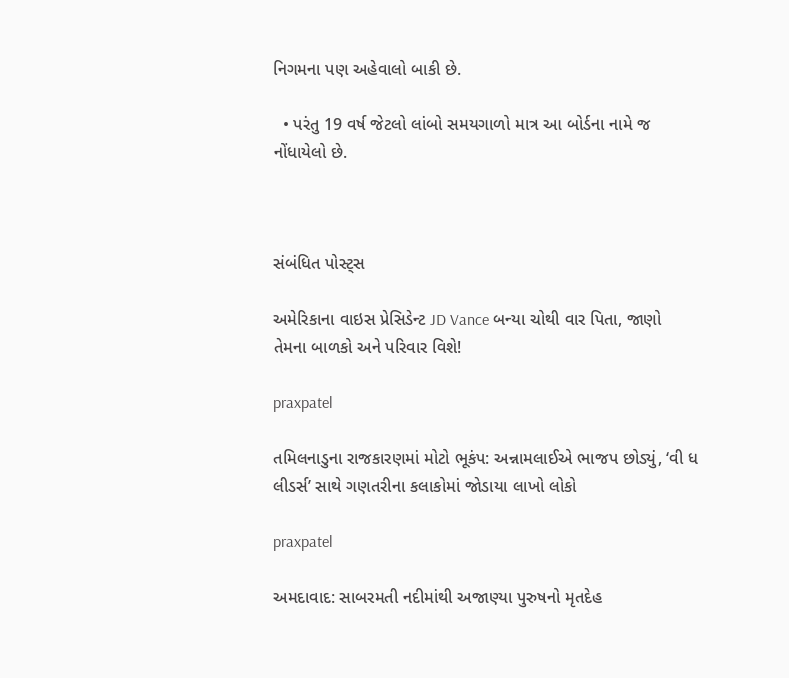નિગમના પણ અહેવાલો બાકી છે.

  • પરંતુ 19 વર્ષ જેટલો લાંબો સમયગાળો માત્ર આ બોર્ડના નામે જ નોંધાયેલો છે.



સંબંધિત પોસ્ટ્સ

અમેરિકાના વાઇસ પ્રેસિડેન્ટ JD Vance બન્યા ચોથી વાર પિતા, જાણો તેમના બાળકો અને પરિવાર વિશે!

praxpatel

તમિલનાડુના રાજકારણમાં મોટો ભૂકંપ: અન્નામલાઈએ ભાજપ છોડ્યું, ‘વી ધ લીડર્સ’ સાથે ગણતરીના કલાકોમાં જોડાયા લાખો લોકો

praxpatel

અમદાવાદ: સાબરમતી નદીમાંથી અજાણ્યા પુરુષનો મૃતદેહ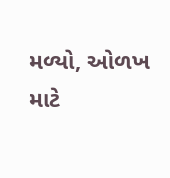મળ્યો, ઓળખ માટે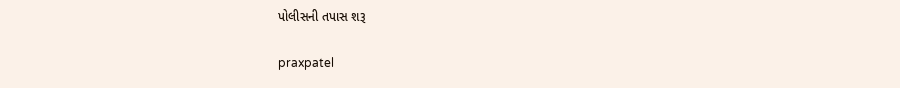પોલીસની તપાસ શરૂ

praxpatel